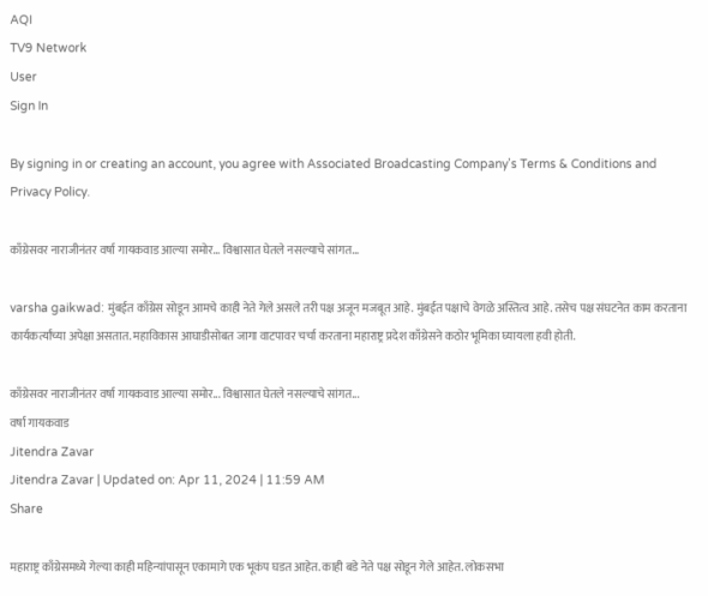AQI
TV9 Network
User
Sign In

By signing in or creating an account, you agree with Associated Broadcasting Company's Terms & Conditions and Privacy Policy.

काँग्रेसवर नाराजीनंतर वर्षा गायकवाड आल्या समोर… विश्वासात घेतले नसल्याचे सांगत…

varsha gaikwad: मुंबईत काँग्रेस सोडून आमचे काही नेते गेले असले तरी पक्ष अजून मजबूत आहे. मुंबईत पक्षाचे वेगळे अस्तित्व आहे. तसेच पक्ष संघटनेत काम करताना कार्यकर्त्यांच्या अपेक्षा असतात. महाविकास आघाडीसोबत जागा वाटपावर चर्चा करताना महाराष्ट्र प्रदेश काँग्रेसने कठोर भूमिका घ्यायला हवी होती.

काँग्रेसवर नाराजीनंतर वर्षा गायकवाड आल्या समोर... विश्वासात घेतले नसल्याचे सांगत...
वर्षा गायकवाड
Jitendra Zavar
Jitendra Zavar | Updated on: Apr 11, 2024 | 11:59 AM
Share

महाराष्ट्र काँग्रेसमध्ये गेल्या काही महिन्यांपासून एकामागे एक भूकंप घडत आहेत. काही बडे नेते पक्ष सोडून गेले आहेत. लोकसभा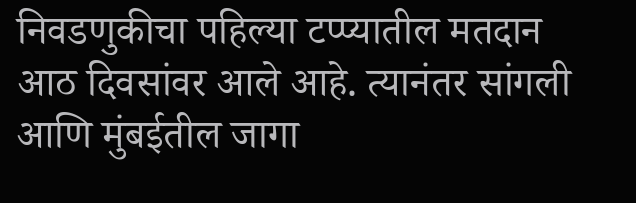निवडणुकीचा पहिल्या टप्प्यातील मतदान आठ दिवसांवर आले आहे. त्यानंतर सांगली आणि मुंबईतील जागा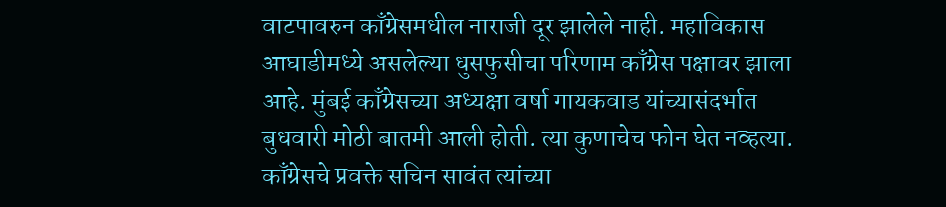वाटपावरुन काँग्रेसमधील नाराजी दूर झालेले नाही. महाविकास आघाडीमध्ये असलेल्या धुसफुसीचा परिणाम काँग्रेस पक्षावर झाला आहे. मुंबई काँग्रेसच्या अध्यक्षा वर्षा गायकवाड यांच्यासंदर्भात बुधवारी मोठी बातमी आली होती. त्या कुणाचेच फोन घेत नव्हत्या. काँग्रेसचे प्रवक्ते सचिन सावंत त्यांच्या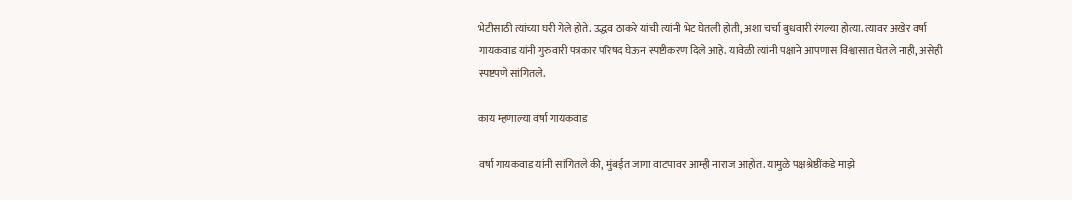भेटीसाठी त्यांच्या घरी गेले होते. उद्धव ठाकरे यांची त्यांनी भेट घेतली होती, अशा चर्चा बुधवारी रंगल्या होत्या. त्यावर अखेर वर्षा गायकवाड यांनी गुरुवारी पत्रकार परिषद घेऊन स्पष्टीकरण दिले आहे. यावेळी त्यांनी पक्षाने आपणास विश्वासात घेतले नाही, असेही स्पष्टपणे सांगितले.

काय म्हणाल्या वर्षा गायकवाड

वर्षा गायकवाड यांनी सांगितले की, मुंबईत जागा वाटपावर आम्ही नाराज आहोत. यामुळे पक्षश्रेष्ठींकडे माझे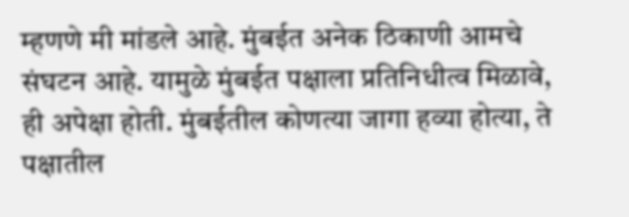म्हणणे मी मांडले आहे. मुंबईत अनेक ठिकाणी आमचे संघटन आहे. यामुळे मुंबईत पक्षाला प्रतिनिधीत्व मिळावे, ही अपेक्षा होती. मुंबईतील कोणत्या जागा हव्या होत्या, ते पक्षातील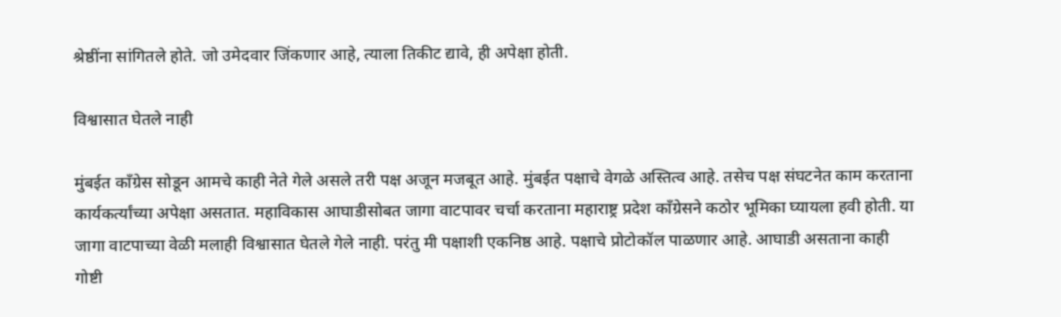श्रेष्ठींना सांगितले होते. जो उमेदवार जिंकणार आहे, त्याला तिकीट द्यावे, ही अपेक्षा होती.

विश्वासात घेतले नाही

मुंबईत काँग्रेस सोडून आमचे काही नेते गेले असले तरी पक्ष अजून मजबूत आहे. मुंबईत पक्षाचे वेगळे अस्तित्व आहे. तसेच पक्ष संघटनेत काम करताना कार्यकर्त्यांच्या अपेक्षा असतात. महाविकास आघाडीसोबत जागा वाटपावर चर्चा करताना महाराष्ट्र प्रदेश काँग्रेसने कठोर भूमिका घ्यायला हवी होती. या जागा वाटपाच्या वेळी मलाही विश्वासात घेतले गेले नाही. परंतु मी पक्षाशी एकनिष्ठ आहे. पक्षाचे प्रोटोकॉल पाळणार आहे. आघाडी असताना काही गोष्टी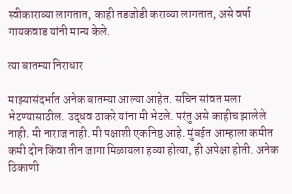स्वीकाराव्या लागतात, काही तडजोडी कराव्या लागतात, असे वर्षा गायकवाड यांनी मान्य केले.

त्या बातम्या निराधार

माझ्यासंदर्भात अनेक बातम्या आल्या आहेत. सचिन सांवत मला भेटण्यासाठील. उद्धव ठाकरे यांना मी भेटले. परंतु असे काहीच झालेले नाही. मी नाराज नाही. मी पक्षाशी एकनिष्ठ आहे. मुंबईत आम्हाला कमीत कमी दोन किंवा तीन जागा मिळायला हव्या होत्या, ही अपेक्षा होती. अनेक ठिकाणी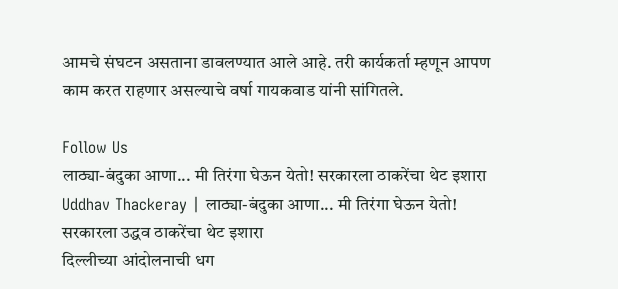आमचे संघटन असताना डावलण्यात आले आहे. तरी कार्यकर्ता म्हणून आपण काम करत राहणार असल्याचे वर्षा गायकवाड यांनी सांगितले.

Follow Us
लाठ्या-बंदुका आणा... मी तिरंगा घेऊन येतो! सरकारला ठाकरेंचा थेट इशारा
Uddhav Thackeray | लाठ्या-बंदुका आणा... मी तिरंगा घेऊन येतो! सरकारला उद्धव ठाकरेंचा थेट इशारा
दिल्लीच्या आंदोलनाची धग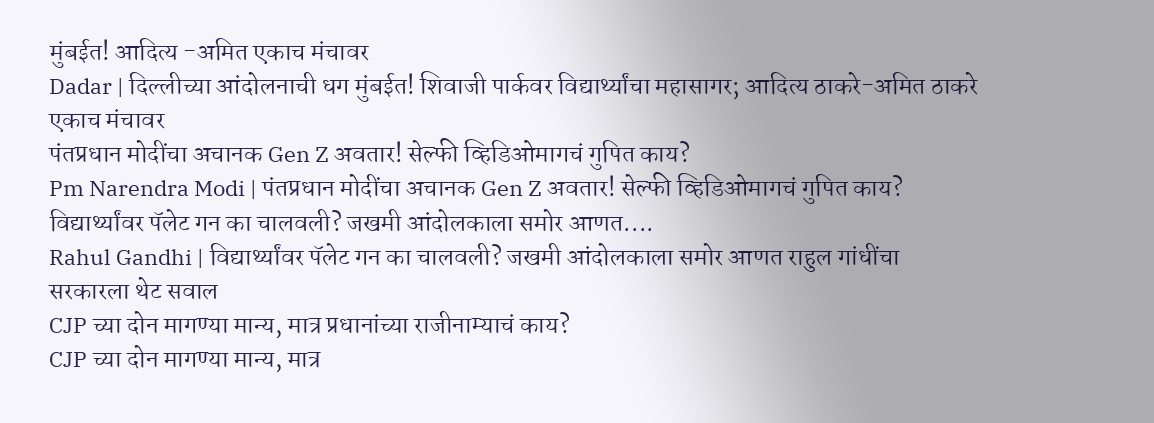मुंबईत! आदित्य -अमित एकाच मंचावर
Dadar | दिल्लीच्या आंदोलनाची धग मुंबईत! शिवाजी पार्कवर विद्यार्थ्यांचा महासागर; आदित्य ठाकरे-अमित ठाकरे एकाच मंचावर
पंतप्रधान मोदींचा अचानक Gen Z अवतार! सेल्फी व्हिडिओमागचं गुपित काय?
Pm Narendra Modi | पंतप्रधान मोदींचा अचानक Gen Z अवतार! सेल्फी व्हिडिओमागचं गुपित काय?
विद्यार्थ्यांवर पॅलेट गन का चालवली? जखमी आंदोलकाला समोर आणत....
Rahul Gandhi | विद्यार्थ्यांवर पॅलेट गन का चालवली? जखमी आंदोलकाला समोर आणत राहुल गांधींचा सरकारला थेट सवाल
CJP च्या दोन मागण्या मान्य, मात्र प्रधानांच्या राजीनाम्याचं काय?
CJP च्या दोन मागण्या मान्य, मात्र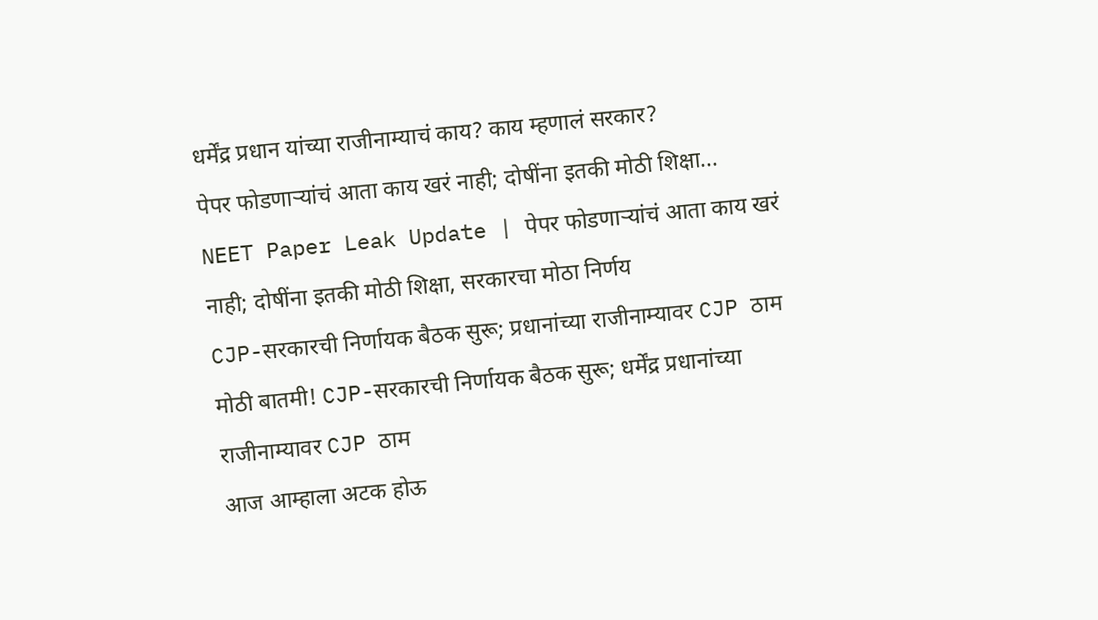धर्मेंद्र प्रधान यांच्या राजीनाम्याचं काय? काय म्हणालं सरकार?
पेपर फोडणाऱ्यांचं आता काय खरं नाही; दोषींना इतकी मोठी शिक्षा...
NEET Paper Leak Update | पेपर फोडणाऱ्यांचं आता काय खरं नाही; दोषींना इतकी मोठी शिक्षा, सरकारचा मोठा निर्णय
CJP-सरकारची निर्णायक बैठक सुरू; प्रधानांच्या राजीनाम्यावर CJP ठाम
मोठी बातमी! CJP-सरकारची निर्णायक बैठक सुरू; धर्मेंद्र प्रधानांच्या राजीनाम्यावर CJP ठाम
आज आम्हाला अटक होऊ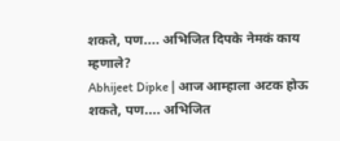शकते, पण.... अभिजित दिपके नेमकं काय म्हणाले?
Abhijeet Dipke | आज आम्हाला अटक होऊ शकते, पण.... अभिजित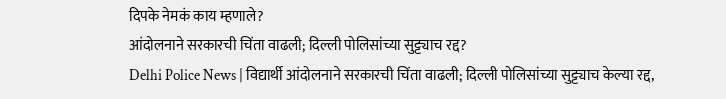दिपके नेमकं काय म्हणाले?
आंदोलनाने सरकारची चिंता वाढली; दिल्ली पोलिसांच्या सुट्ट्याच रद्द?
Delhi Police News | विद्यार्थी आंदोलनाने सरकारची चिंता वाढली; दिल्ली पोलिसांच्या सुट्ट्याच केल्या रद्द,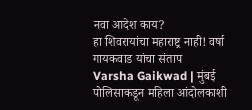नवा आदेश काय?
हा शिवरायांचा महाराष्ट्र नाही! वर्षा गायकवाड यांचा संताप
Varsha Gaikwad | मुंबई पोलिसाकडून महिला आंदोलकाशी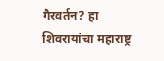गैरवर्तन? हा शिवरायांचा महाराष्ट्र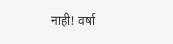नाही! वर्षा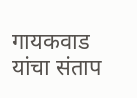गायकवाड यांचा संताप